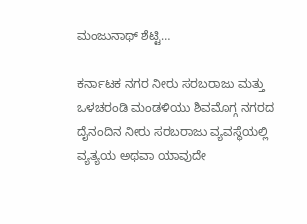ಮಂಜುನಾಥ್ ಶೆಟ್ಟಿ…

ಕರ್ನಾಟಕ ನಗರ ನೀರು ಸರಬರಾಜು ಮತ್ತು ಒಳಚರಂಡಿ ಮಂಡಳಿಯು ಶಿವಮೊಗ್ಗ ನಗರದ ದೈನಂದಿನ ನೀರು ಸರಬರಾಜು ವ್ಯವಸ್ಥೆಯಲ್ಲಿ ವ್ಯತ್ಯಯ ಅಥವಾ ಯಾವುದೇ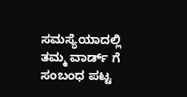ಸಮಸ್ಯೆಯಾದಲ್ಲಿ ತಮ್ಮ ವಾರ್ಡ್ ಗೆ ಸಂಬಂಧ ಪಟ್ಟ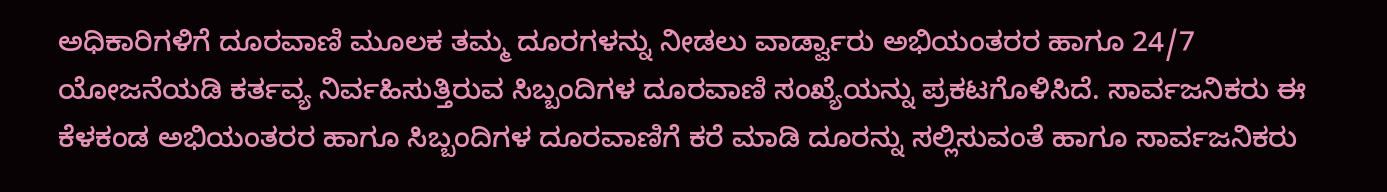ಅಧಿಕಾರಿಗಳಿಗೆ ದೂರವಾಣಿ ಮೂಲಕ ತಮ್ಮ ದೂರಗಳನ್ನು ನೀಡಲು ವಾರ್ಡ್ವಾರು ಅಭಿಯಂತರರ ಹಾಗೂ 24/7 ಯೋಜನೆಯಡಿ ಕರ್ತವ್ಯ ನಿರ್ವಹಿಸುತ್ತಿರುವ ಸಿಬ್ಬಂದಿಗಳ ದೂರವಾಣಿ ಸಂಖ್ಯೆಯನ್ನು ಪ್ರಕಟಗೊಳಿಸಿದೆ. ಸಾರ್ವಜನಿಕರು ಈ ಕೆಳಕಂಡ ಅಭಿಯಂತರರ ಹಾಗೂ ಸಿಬ್ಬಂದಿಗಳ ದೂರವಾಣಿಗೆ ಕರೆ ಮಾಡಿ ದೂರನ್ನು ಸಲ್ಲಿಸುವಂತೆ ಹಾಗೂ ಸಾರ್ವಜನಿಕರು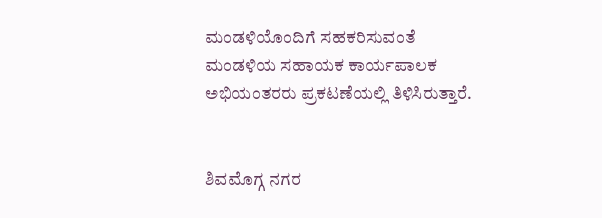ಮಂಡಳಿಯೊಂದಿಗೆ ಸಹಕರಿಸುವಂತೆ ಮಂಡಳಿಯ ಸಹಾಯಕ ಕಾರ್ಯಪಾಲಕ ಅಭಿಯಂತರರು ಪ್ರಕಟಣೆಯಲ್ಲಿ ತಿಳಿಸಿರುತ್ತಾರೆ.


ಶಿವಮೊಗ್ಗ ನಗರ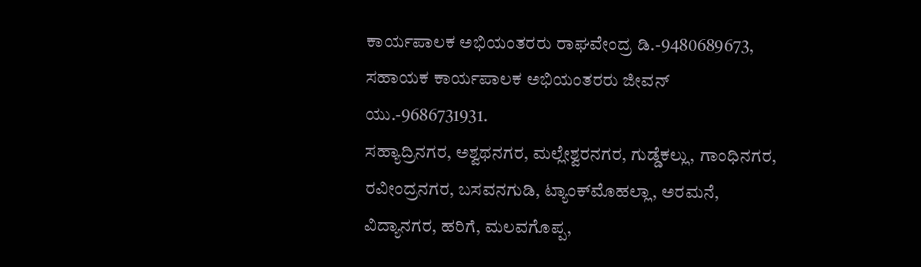ಕಾರ್ಯಪಾಲಕ ಅಭಿಯಂತರರು ರಾಘವೇಂದ್ರ ಡಿ.-9480689673, ಸಹಾಯಕ ಕಾರ್ಯಪಾಲಕ ಅಭಿಯಂತರರು ಜೀವನ್ ಯು.-9686731931.
ಸಹ್ಯಾದ್ರಿನಗರ, ಅಶ್ವಥನಗರ, ಮಲ್ಲೇಶ್ವರನಗರ, ಗುಡ್ಡೆಕಲ್ಲು, ಗಾಂಧಿನಗರ, ರವೀಂದ್ರನಗರ, ಬಸವನಗುಡಿ, ಟ್ಯಾಂಕ್‌ಮೊಹಲ್ಲಾ, ಅರಮನೆ, ವಿದ್ಯಾನಗರ, ಹರಿಗೆ, ಮಲವಗೊಪ್ಪ,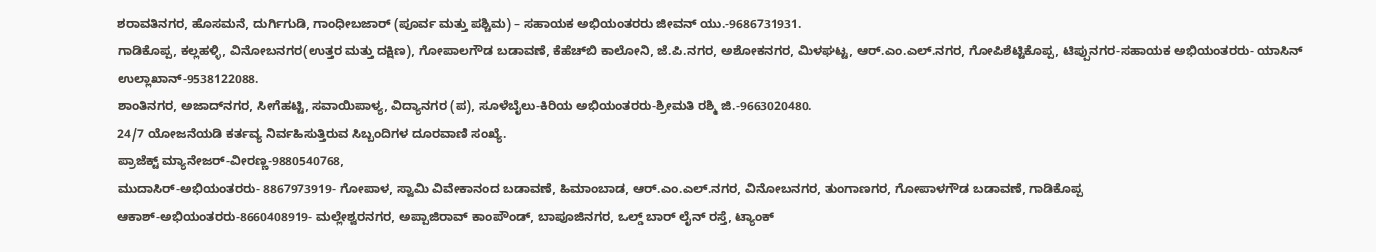ಶರಾವತಿನಗರ, ಹೊಸಮನೆ, ದುರ್ಗಿಗುಡಿ, ಗಾಂಧೀಬಜಾರ್ (ಪೂರ್ವ ಮತ್ತು ಪಶ್ಚಿಮ) – ಸಹಾಯಕ ಅಭಿಯಂತರರು ಜೀವನ್ ಯು.-9686731931.
ಗಾಡಿಕೊಪ್ಪ, ಕಲ್ಲಹಳ್ಳಿ, ವಿನೋಬನಗರ(ಉತ್ತರ ಮತ್ತು ದಕ್ಷಿಣ), ಗೋಪಾಲಗೌಡ ಬಡಾವಣೆ, ಕೆಹೆಚ್‌ಬಿ ಕಾಲೋನಿ, ಜೆ.ಪಿ.ನಗರ, ಅಶೋಕನಗರ, ಮಿಳಘಟ್ಟ, ಆರ್.ಎಂ.ಎಲ್.ನಗರ, ಗೋಪಿಶೆಟ್ಟಿಕೊಪ್ಪ, ಟಿಪ್ಪುನಗರ-ಸಹಾಯಕ ಅಭಿಯಂತರರು- ಯಾಸಿನ್ ಉಲ್ಲಾಖಾನ್-9538122088.
ಶಾಂತಿನಗರ, ಅಜಾದ್‌ನಗರ, ಸೀಗೆಹಟ್ಟಿ, ಸವಾಯಿಪಾಳ್ಯ, ವಿದ್ಯಾನಗರ (ಪ), ಸೂಳೆಬೈಲು-ಕಿರಿಯ ಅಭಿಯಂತರರು-ಶ್ರೀಮತಿ ರಶ್ಮಿ ಜಿ.-9663020480.
24/7 ಯೋಜನೆಯಡಿ ಕರ್ತವ್ಯ ನಿರ್ವಹಿಸುತ್ತಿರುವ ಸಿಬ್ಬಂದಿಗಳ ದೂರವಾಣಿ ಸಂಖ್ಯೆ.
ಪ್ರಾಜೆಕ್ಟ್ ಮ್ಯಾನೇಜರ್-ವೀರಣ್ಣ-9880540768,
ಮುದಾಸಿರ್-ಅಭಿಯಂತರರು- 8867973919- ಗೋಪಾಳ, ಸ್ವಾಮಿ ವಿವೇಕಾನಂದ ಬಡಾವಣೆ, ಹಿಮಾಂಬಾಡ, ಆರ್.ಎಂ.ಎಲ್.ನಗರ, ವಿನೋಬನಗರ, ತುಂಗಾಣಗರ, ಗೋಪಾಳಗೌಡ ಬಡಾವಣೆ, ಗಾಡಿಕೊಪ್ಪ
ಆಕಾಶ್-ಅಭಿಯಂತರರು-8660408919- ಮಲ್ಲೇಶ್ವರನಗರ, ಅಪ್ಪಾಜಿರಾವ್ ಕಾಂಪೌಂಡ್, ಬಾಪೂಜಿನಗರ, ಒಲ್ಡ್ ಬಾರ್ ಲೈನ್ ರಸ್ತೆ, ಟ್ಯಾಂಕ್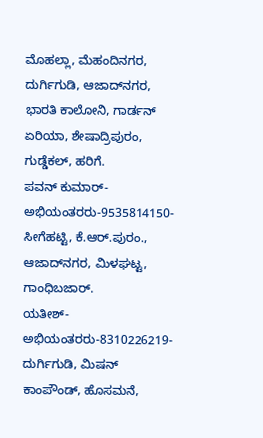ಮೊಹಲ್ಲಾ, ಮೆಹಂದಿನಗರ, ದುರ್ಗಿಗುಡಿ, ಆಜಾದ್‌ನಗರ, ಭಾರತಿ ಕಾಲೋನಿ, ಗಾರ್ಡನ್ ಏರಿಯಾ, ಶೇಷಾದ್ರಿಪುರಂ, ಗುಡ್ಡೆಕಲ್, ಹರಿಗೆ.
ಪವನ್ ಕುಮಾರ್- ಅಭಿಯಂತರರು-9535814150- ಸೀಗೆಹಟ್ಟಿ, ಕೆ.ಆರ್.ಪುರಂ., ಆಜಾದ್‌ನಗರ, ಮಿಳಘಟ್ಟ, ಗಾಂಧಿಬಜಾರ್.
ಯತೀಶ್- ಅಭಿಯಂತರರು-8310226219- ದುರ್ಗಿಗುಡಿ, ಮಿಷನ್ ಕಾಂಪೌಂಡ್, ಹೊಸಮನೆ,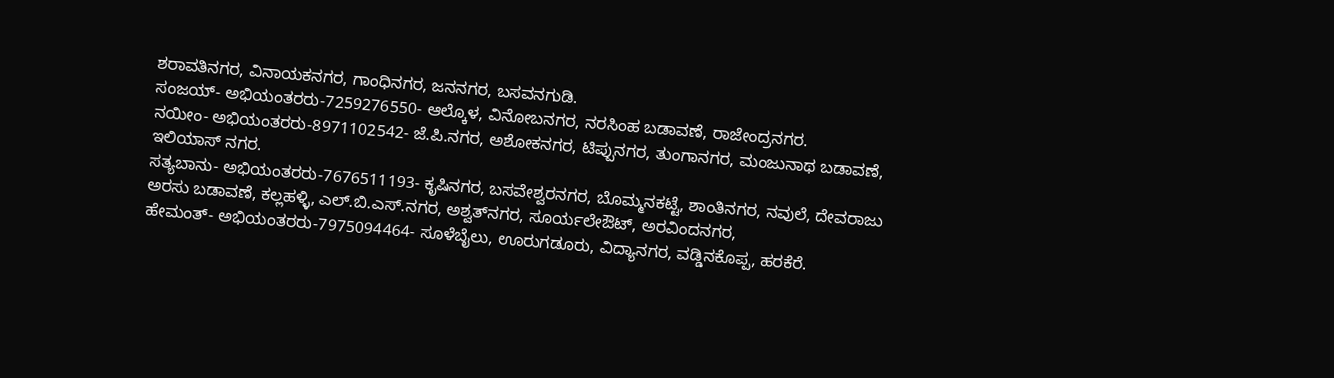ಶರಾವತಿನಗರ, ವಿನಾಯಕನಗರ, ಗಾಂಧಿನಗರ, ಜನನಗರ, ಬಸವನಗುಡಿ.
ಸಂಜಯ್- ಅಭಿಯಂತರರು-7259276550- ಆಲ್ಕೊಳ, ವಿನೋಬನಗರ, ನರಸಿಂಹ ಬಡಾವಣೆ, ರಾಜೇಂದ್ರನಗರ.
ನಯೀಂ- ಅಭಿಯಂತರರು-8971102542- ಜೆ.ಪಿ.ನಗರ, ಅಶೋಕನಗರ, ಟಿಪ್ಪುನಗರ, ತುಂಗಾನಗರ, ಮಂಜುನಾಥ ಬಡಾವಣೆ, ಇಲಿಯಾಸ್ ನಗರ.
ಸತ್ಯಬಾನು- ಅಭಿಯಂತರರು-7676511193- ಕೃಷಿನಗರ, ಬಸವೇಶ್ವರನಗರ, ಬೊಮ್ಮನಕಟ್ಟೆ, ಶಾಂತಿನಗರ, ನವುಲೆ, ದೇವರಾಜು ಅರಸು ಬಡಾವಣೆ, ಕಲ್ಲಹಳ್ಳಿ, ಎಲ್.ಬಿ.ಎಸ್.ನಗರ, ಅಶ್ವತ್‌ನಗರ, ಸೂರ್ಯಲೇಔಟ್, ಅರವಿಂದನಗರ,
ಹೇಮಂತ್- ಅಭಿಯಂತರರು-7975094464- ಸೂಳೆಬೈಲು, ಊರುಗಡೂರು, ವಿದ್ಯಾನಗರ, ವಡ್ಡಿನಕೊಪ್ಪ, ಹರಕೆರೆ.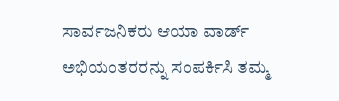ಸಾರ್ವಜನಿಕರು ಆಯಾ ವಾರ್ಡ್ ಅಭಿಯಂತರರನ್ನು ಸಂಪರ್ಕಿಸಿ ತಮ್ಮ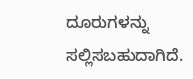ದೂರುಗಳನ್ನು ಸಲ್ಲಿಸಬಹುದಾಗಿದೆ.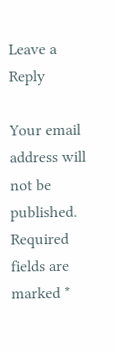Leave a Reply

Your email address will not be published. Required fields are marked *